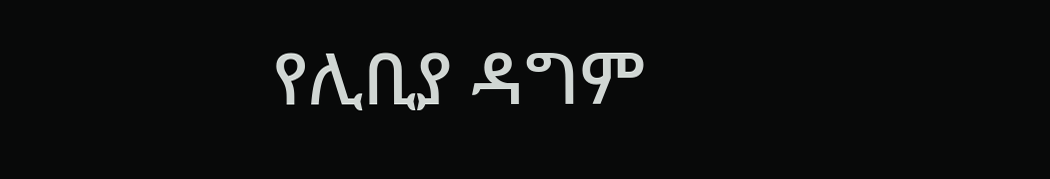የሊቢያ ዳግም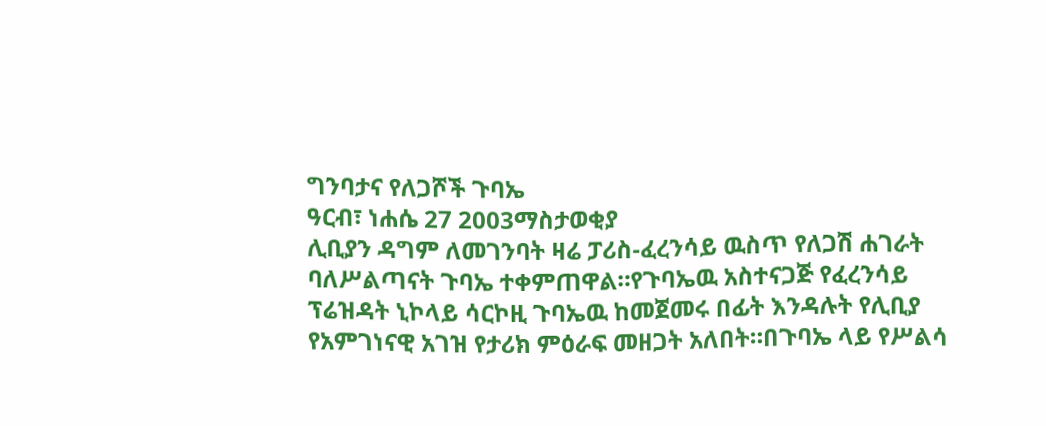ግንባታና የለጋሾች ጉባኤ
ዓርብ፣ ነሐሴ 27 2003ማስታወቂያ
ሊቢያን ዳግም ለመገንባት ዛሬ ፓሪስ-ፈረንሳይ ዉስጥ የለጋሽ ሐገራት ባለሥልጣናት ጉባኤ ተቀምጠዋል።የጉባኤዉ አስተናጋጅ የፈረንሳይ ፕሬዝዳት ኒኮላይ ሳርኮዚ ጉባኤዉ ከመጀመሩ በፊት እንዳሉት የሊቢያ የአምገነናዊ አገዝ የታሪክ ምዕራፍ መዘጋት አለበት።በጉባኤ ላይ የሥልሳ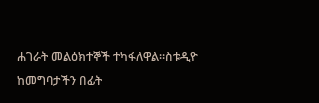ሐገራት መልዕክተኞች ተካፋለዋል።ስቱዲዮ ከመግባታችን በፊት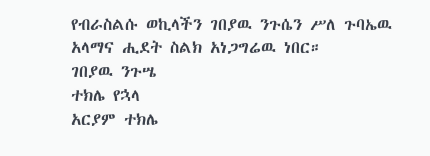የብራስልሱ ወኪላችን ገበያዉ ንጉሴን ሥለ ጉባኤዉ አላማና ሒደት ስልክ አነጋግሬዉ ነበር።
ገበያዉ ንጉሤ
ተክሌ የኋላ
አርያም ተክሌ